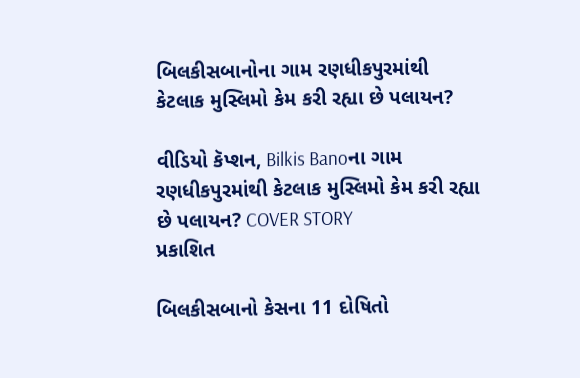બિલકીસબાનોના ગામ રણધીકપુરમાંથી કેટલાક મુસ્લિમો કેમ કરી રહ્યા છે પલાયન?

વીડિયો કૅપ્શન, Bilkis Banoના ગામ રણધીકપુરમાંથી કેટલાક મુસ્લિમો કેમ કરી રહ્યા છે પલાયન? COVER STORY
પ્રકાશિત

બિલકીસબાનો કેસના 11 દોષિતો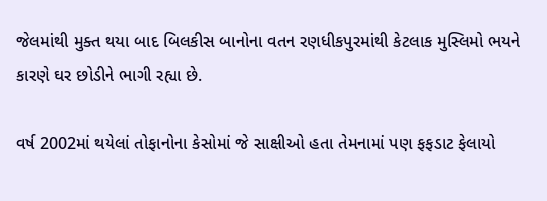જેલમાંથી મુક્ત થયા બાદ બિલકીસ બાનોના વતન રણધીકપુરમાંથી કેટલાક મુસ્લિમો ભયને કારણે ઘર છોડીને ભાગી રહ્યા છે.

વર્ષ 2002માં થયેલાં તોફાનોના કેસોમાં જે સાક્ષીઓ હતા તેમનામાં પણ ફફડાટ ફેલાયો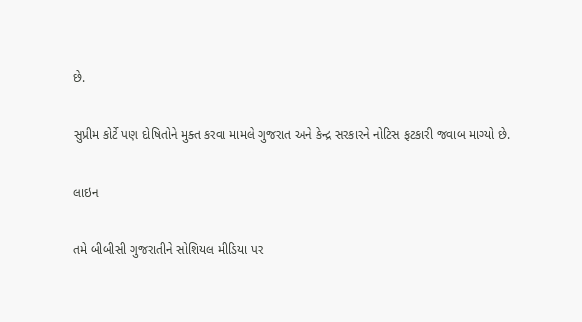છે.

સુપ્રીમ કોર્ટે પણ દોષિતોને મુક્ત કરવા મામલે ગુજરાત અને કેન્દ્ર સરકારને નોટિસ ફટકારી જવાબ માગ્યો છે.

લાઇન

તમે બીબીસી ગુજરાતીને સોશિયલ મીડિયા પર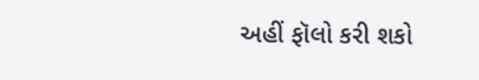અહીં ફૉલો કરી શકો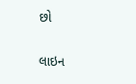છો

લાઇન